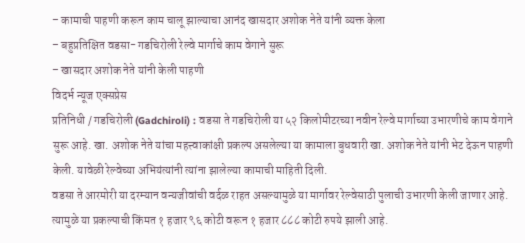– कामाची पाहणी करून काम चालू झाल्याचा आनंद खासदार अशोक नेते यांनी व्यक्त केला
– बहुप्रतिक्षित वडसा- गडचिरोली रेल्वे मार्गाचे काम वेगाने सुरू
– खासदार अशोक नेते यांनी केली पाहणी
विदर्भ न्यूज एक्सप्रेस
प्रतिनिधी / गडचिरोली (Gadchiroli) : वडसा ते गडचिरोली या ५२ किलोमीटरच्या नवीन रेल्वे मार्गाच्या उभारणीचे काम वेगाने सुरू आहे. खा. अशोक नेते यांचा महत्त्वाकांक्षी प्रकल्प असलेल्या या कामाला बुधवारी खा. अशोक नेते यांनी भेट देऊन पाहणी केली. यावेळी रेल्वेच्या अभियंत्यांनी त्यांना झालेल्या कामाची माहिती दिली.
वडसा ते आरमोरी या दरम्यान वन्यजीवांची वर्दळ राहत असल्यामुळे या मार्गावर रेल्वेसाठी पुलाची उभारणी केली जाणार आहे. त्यामुळे या प्रकल्पाची किंमत १ हजार ९६ कोटी वरून १ हजार ८८८ कोटी रुपये झाली आहे.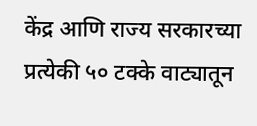केंद्र आणि राज्य सरकारच्या प्रत्येकी ५० टक्के वाट्यातून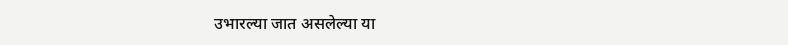उभारल्या जात असलेल्या या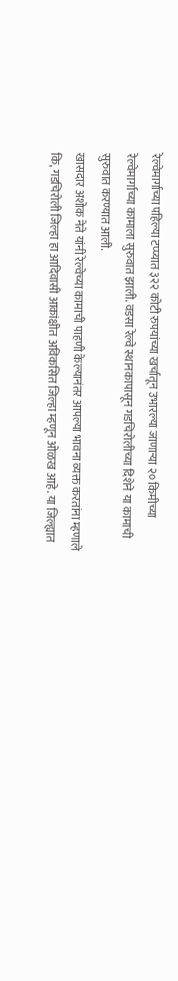रेल्वेमार्गाच्या पहिल्या टप्प्यात ३२२ कोटी रुपयांच्या खर्चातून उभारल्या जाणाऱ्या २० किमीच्या रेल्वेमार्गाच्या कामाला सुरुवात झाली. वडसा रेल्वे स्थानकापासून गडचिरोलीच्या दिशेने या कामाची सुरुवात करण्यात आली.
खासदार अशोक नेते यांनी रेल्वेच्या कामाची पाहणी केल्यानंतर आपल्या भावना व्यक्त करतांना म्हणाले कि, गडचिरोली जिल्हा हा आदिवासी आकांक्षीत अविकसित जिल्हा म्हणून ओळख आहे. या जिल्ह्यात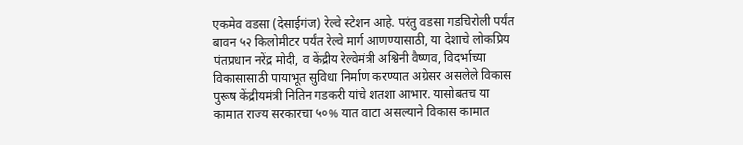एकमेव वडसा (देसाईगंज) रेल्वे स्टेशन आहे. परंतु वडसा गडचिरोली पर्यंत बावन ५२ किलोमीटर पर्यंत रेल्वे मार्ग आणण्यासाठी, या देशाचे लोकप्रिय पंतप्रधान नरेंद्र मोदी, व केंद्रीय रेल्वेमंत्री अश्विनी वैष्णव, विदर्भाच्या विकासासाठी पायाभूत सुविधा निर्माण करण्यात अग्रेसर असलेले विकास पुरूष केंद्रीयमंत्री नितिन गडकरी यांचे शतशा आभार. यासोबतच या कामात राज्य सरकारचा ५०% यात वाटा असल्याने विकास कामात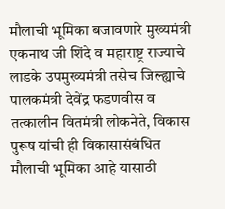मौलाची भूमिका बजावणारे मुख्यमंत्री एकनाथ जी शिंदे व महाराष्ट्र राज्याचे लाडके उपमुख्यमंत्री तसेच जिल्ह्याचे पालकमंत्री देवेंद्र फडणवीस व तत्कालीन वितमंत्री लोकनेते, विकास पुरूष यांची ही विकासासंबंधित मौलाची भूमिका आहे यासाठी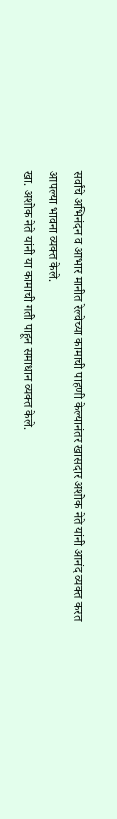सर्वांचे अभिनंदन व आभार मानीत रेल्वेच्या कामाची पाहणी केल्यानंतर खासदार अशोक नेते यांनी आनंद व्यक्त करत आपल्या भावना व्यक्त केले.
खा. अशोक नेते यांनी या कामाची गती पाहून समाधान व्यक्त केले.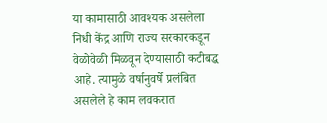या कामासाठी आवश्यक असलेला निधी केंद्र आणि राज्य सरकारकडून वेळोवेळी मिळवून देण्यासाठी कटीबद्ध आहे. त्यामुळे वर्षानुवर्षे प्रलंबित असलेले हे काम लवकरात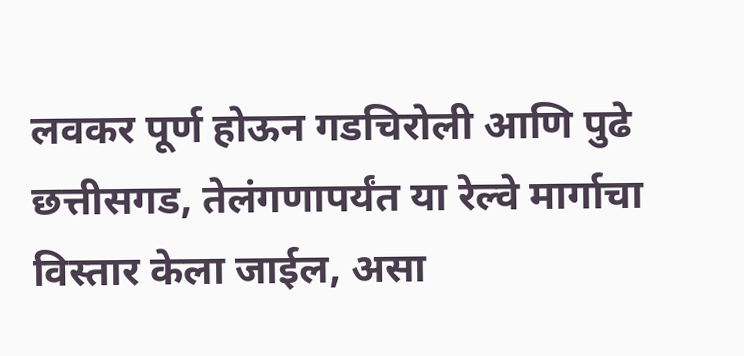लवकर पूर्ण होऊन गडचिरोली आणि पुढे छत्तीसगड, तेलंगणापर्यंत या रेल्वे मार्गाचा विस्तार केला जाईल, असा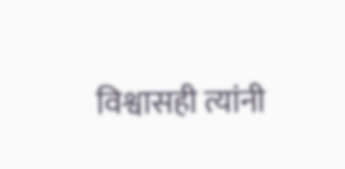विश्वासही त्यांनी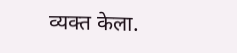व्यक्त केला.